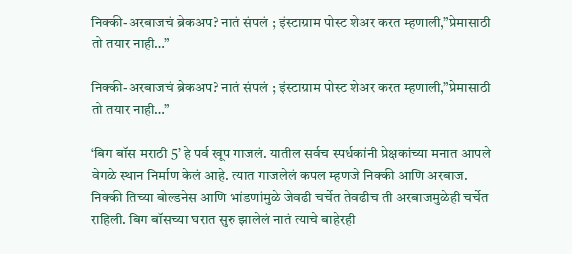निक्की-अरबाजचं ब्रेकअप? नातं संपलं ; इंस्टाग्राम पोस्ट शेअर करत म्हणाली,”प्रेमासाठी तो तयार नाही…”

निक्की-अरबाजचं ब्रेकअप? नातं संपलं ; इंस्टाग्राम पोस्ट शेअर करत म्हणाली,”प्रेमासाठी तो तयार नाही…”

‘बिग बॉस मराठी 5’ हे पर्व खूप गाजलं. यातील सर्वच स्पर्धकांनी प्रेक्षकांच्या मनात आपले वेगळे स्थान निर्माण केलं आहे. त्यात गाजलेलं कपल म्हणजे निक्की आणि अरबाज. निक्की तिच्या बोल्डनेस आणि भांडणांमुळे जेवढी चर्चेत तेवढीच ती अरबाजमुळेही चर्चेत राहिली. बिग बॉसच्या घरात सुरु झालेलं नातं त्याचे बाहेरही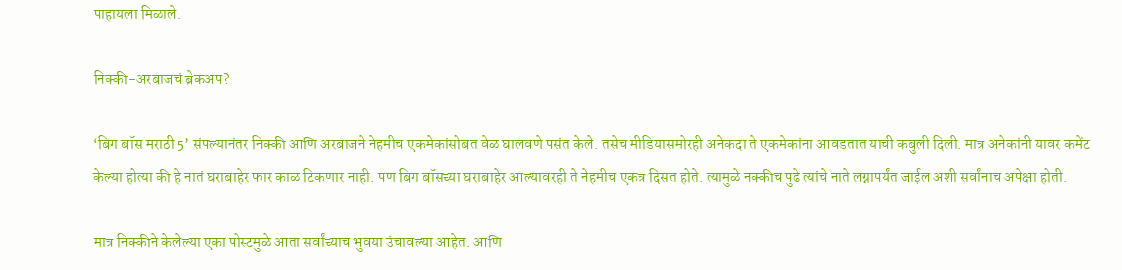पाहायला मिळाले.

निक्की-अरबाजचं ब्रेकअप?

‘बिग बॉस मराठी 5’ संपल्यानंतर निक्की आणि अरबाजने नेहमीच एकमेकांसोबत वेळ घालवणे पसंत केले. तसेच मीडियासमोरही अनेकदा ते एकमेकांना आवडतात याची कबुली दिली. मात्र अनेकांनी यावर कमेंट केल्या होत्या की हे नातं घराबाहेर फार काळ टिकणार नाही. पण बिग बॉसच्या घराबाहेर आल्यावरही ते नेहमीच एकत्र दिसत होते. त्यामुळे नक्कीच पुढे त्यांचे नाते लग्नापर्यंत जाईल अशी सर्वांनाच अपेक्षा होती.

मात्र निक्कीने केलेल्या एका पोस्टमुळे आता सर्वांच्याच भुवया उंचावल्या आहेत. आणि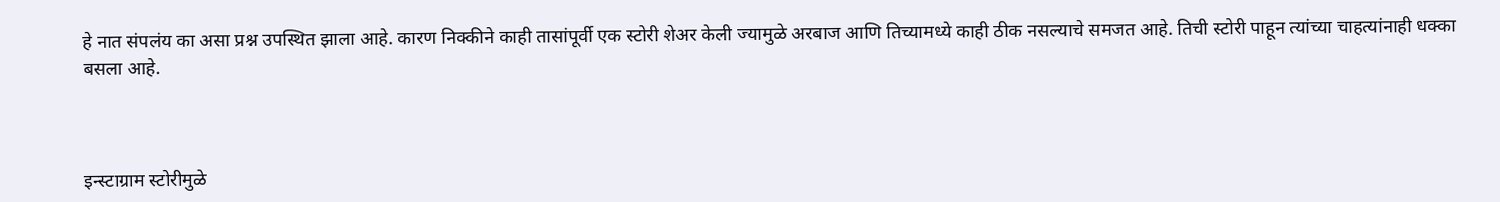हे नात संपलंय का असा प्रश्न उपस्थित झाला आहे. कारण निक्कीने काही तासांपूर्वी एक स्टोरी शेअर केली ज्यामुळे अरबाज आणि तिच्यामध्ये काही ठीक नसल्याचे समजत आहे. तिची स्टोरी पाहून त्यांच्या चाहत्यांनाही धक्का बसला आहे.



इन्स्टाग्राम स्टोरीमुळे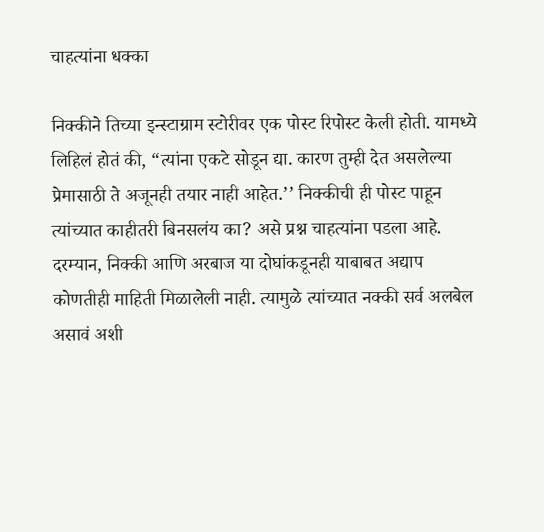चाहत्यांना धक्का

निक्कीने तिच्या इन्स्टाग्राम स्टोरीवर एक पोस्ट रिपोस्ट केली होती. यामध्ये लिहिलं होतं की, “त्यांना एकटे सोडून द्या. कारण तुम्ही देत असलेल्या प्रेमासाठी ते अजूनही तयार नाही आहेत.’’ निक्कीची ही पोस्ट पाहून त्यांच्यात काहीतरी बिनसलंय का? असे प्रश्न चाहत्यांना पडला आहे. दरम्यान, निक्की आणि अरबाज या दोघांकडूनही याबाबत अद्याप कोणतीही माहिती मिळालेली नाही. त्यामुळे त्यांच्यात नक्की सर्व अलबेल असावं अशी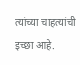त्यांच्या चाहत्यांची इच्छा आहे.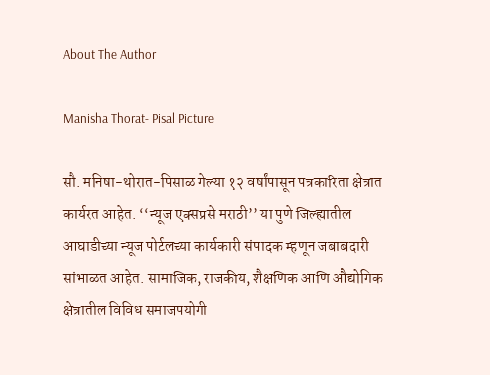About The Author

Manisha Thorat- Pisal Picture

सौ. मनिषा-थोरात-पिसाळ गेल्या १२ वर्षांपासून पत्रकारिता क्षेत्रात कार्यरत आहेत. ‘‘न्यूज एक्सप्रसे मराठी’’ या पुणे जिल्ह्यातील आघाडीच्या न्यूज पोर्टलच्या कार्यकारी संपादक म्हणून जबाबदारी सांभाळत आहेत. सामाजिक, राजकीय, शैक्षणिक आणि औद्योगिक क्षेत्रातील विविध समाजपयोगी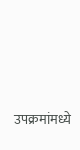उपक्रमांमध्ये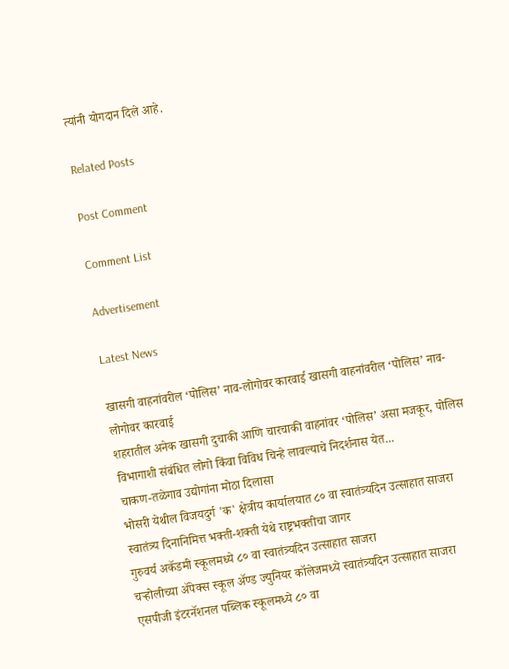त्यांनी योगदान दिले आहे.

Related Posts

Post Comment

Comment List

Advertisement

Latest News

खासगी वाहनांवरील ‘पोलिस’ नाव-लोगोवर कारवाई खासगी वाहनांवरील ‘पोलिस’ नाव-लोगोवर कारवाई
शहरातील अनेक खासगी दुचाकी आणि चारचाकी वाहनांवर ‘पोलिस’ असा मजकूर, पोलिस विभागाशी संबंधित लोगो किंवा विविध चिन्हे लावल्याचे निदर्शनास येत...
चाकण-तळेगाव उद्योगांना मोठा दिलासा
भोसरी येथील विजयदुर्ग 'क' क्षेत्रीय कार्यालयात ८० वा स्वातंत्र्यदिन उत्साहात साजरा
स्वातंत्र्य दिनानिमित्त भक्ती-शक्ती येथे राष्ट्रभक्तीचा जागर
गुरुवर्य अकॅडमी स्कूलमध्ये ८० वा स्वातंत्र्यदिन उत्साहात साजरा
चऱ्होलीच्या अ‍ॅपेक्स स्कूल अ‍ॅण्ड ज्युनियर कॉलेजमध्ये स्वातंत्र्यदिन उत्साहात साजरा
एसपीजी इंटरनॅशनल पब्लिक स्कूलमध्ये ८० वा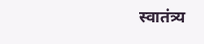स्वातंत्र्य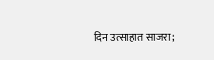दिन उत्साहात साजरा;